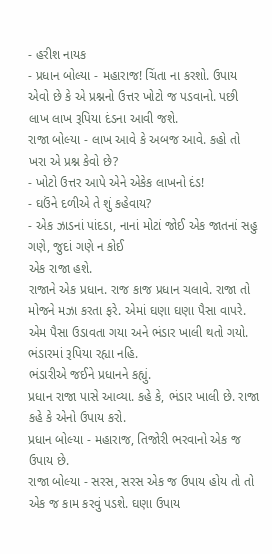- હરીશ નાયક
- પ્રધાન બોલ્યા - મહારાજ! ચિંતા ના કરશો. ઉપાય એવો છે કે એ પ્રશ્નનો ઉત્તર ખોટો જ પડવાનો. પછી લાખ લાખ રૂપિયા દંડના આવી જશે.
રાજા બોલ્યા - લાખ આવે કે અબજ આવે. કહો તો ખરા એ પ્રશ્ન કેવો છે?
- ખોટો ઉત્તર આપે એને એકેક લાખનો દંડ!
- ઘઉંને દળીએ તે શું કહેવાય?
- એક ઝાડનાં પાંદડા, નાનાં મોટાં જોઈ એક જાતનાં સહુ ગણે, જુદાં ગણે ન કોઈ
એક રાજા હશે.
રાજાને એક પ્રધાન. રાજ કાજ પ્રધાન ચલાવે. રાજા તો મોજને મઝા કરતા ફરે. એમાં ઘણા ઘણા પૈસા વાપરે. એમ પૈસા ઉડાવતા ગયા અને ભંડાર ખાલી થતો ગયો. ભંડારમાં રૂપિયા રહ્યા નહિ.
ભંડારીએ જઈને પ્રધાનને કહ્યું.
પ્રધાન રાજા પાસે આવ્યા. કહે કે, ભંડાર ખાલી છે. રાજા કહે કે એનો ઉપાય કરો.
પ્રધાન બોલ્યા - મહારાજ, તિજોરી ભરવાનો એક જ ઉપાય છે.
રાજા બોલ્યા - સરસ, સરસ એક જ ઉપાય હોય તો તો એક જ કામ કરવું પડશે. ઘણા ઉપાય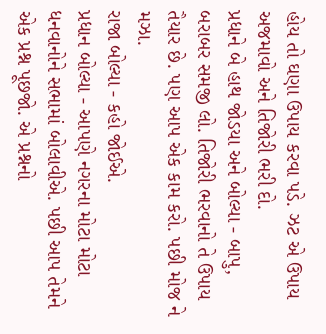હોય તો ઘણા ઉપાય કરવા પડે. ઝટ એ ઉપાય અજમાવો અને તિજોરી ભરી દો.
પ્રધાને બે હાથ જોડયા અને બોલ્યા - બાપુ, બરાબર સમજી લો. તિજોરી ભરવાનો તે ઉપાય તૈયાર છે. પણ આપ એક કામ કરો. પછી મોજ ને મઝા.
રાજા બોલ્યા - કહો જોઈએ.
પ્રધાન બોલ્યા - આપણે નગરના મોટા મોટા ધનવાનોને સભામાં બોલાવીએ. પછી આપ તેમને એક પ્રશ્ન પૂછજો. એ પ્રશ્નનો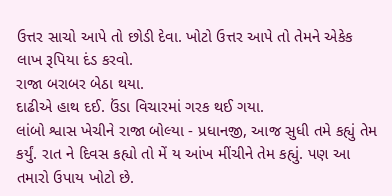ઉત્તર સાચો આપે તો છોડી દેવા. ખોટો ઉત્તર આપે તો તેમને એકેક લાખ રૂપિયા દંડ કરવો.
રાજા બરાબર બેઠા થયા.
દાઢીએ હાથ દઈ. ઉંડા વિચારમાં ગરક થઈ ગયા.
લાંબો શ્વાસ ખેચીને રાજા બોલ્યા - પ્રધાનજી, આજ સુધી તમે કહ્યું તેમ કર્યું. રાત ને દિવસ કહ્યો તો મેં ય આંખ મીંચીને તેમ કહ્યું. પણ આ તમારો ઉપાય ખોટો છે.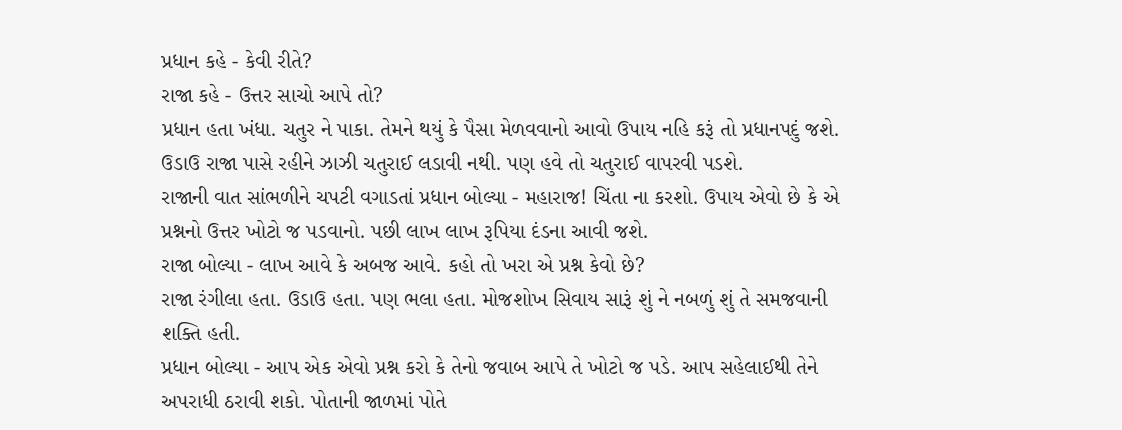પ્રધાન કહે - કેવી રીતે?
રાજા કહે - ઉત્તર સાચો આપે તો?
પ્રધાન હતા ખંધા. ચતુર ને પાકા. તેમને થયું કે પૈસા મેળવવાનો આવો ઉપાય નહિ કરૂં તો પ્રધાનપદું જશે. ઉડાઉ રાજા પાસે રહીને ઝાઝી ચતુરાઈ લડાવી નથી. પણ હવે તો ચતુરાઈ વાપરવી પડશે.
રાજાની વાત સાંભળીને ચપટી વગાડતાં પ્રધાન બોલ્યા - મહારાજ! ચિંતા ના કરશો. ઉપાય એવો છે કે એ પ્રશ્નનો ઉત્તર ખોટો જ પડવાનો. પછી લાખ લાખ રૂપિયા દંડના આવી જશે.
રાજા બોલ્યા - લાખ આવે કે અબજ આવે. કહો તો ખરા એ પ્રશ્ન કેવો છે?
રાજા રંગીલા હતા. ઉડાઉ હતા. પણ ભલા હતા. મોજશોખ સિવાય સારૂં શું ને નબળું શું તે સમજવાની શક્તિ હતી.
પ્રધાન બોલ્યા - આપ એક એવો પ્રશ્ન કરો કે તેનો જવાબ આપે તે ખોટો જ પડે. આપ સહેલાઈથી તેને અપરાધી ઠરાવી શકો. પોતાની જાળમાં પોતે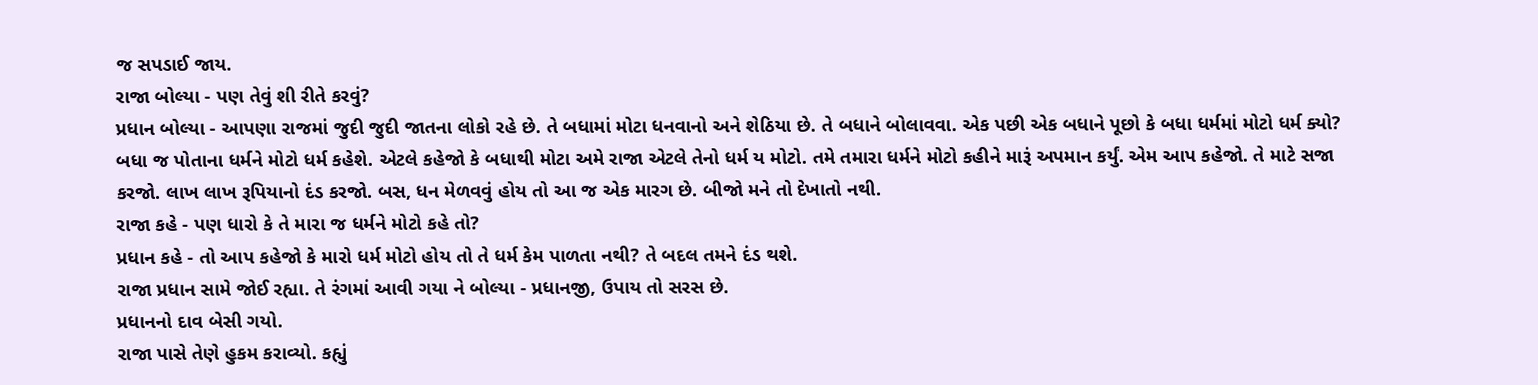જ સપડાઈ જાય.
રાજા બોલ્યા - પણ તેવું શી રીતે કરવું?
પ્રધાન બોલ્યા - આપણા રાજમાં જુદી જુદી જાતના લોકો રહે છે. તે બધામાં મોટા ધનવાનો અને શેઠિયા છે. તે બધાને બોલાવવા. એક પછી એક બધાને પૂછો કે બધા ધર્મમાં મોટો ધર્મ ક્યો? બધા જ પોતાના ધર્મને મોટો ધર્મ કહેશે. એટલે કહેજો કે બધાથી મોટા અમે રાજા એટલે તેનો ધર્મ ય મોટો. તમે તમારા ધર્મને મોટો કહીને મારૂં અપમાન કર્યું. એમ આપ કહેજો. તે માટે સજા કરજો. લાખ લાખ રૂપિયાનો દંડ કરજો. બસ, ધન મેળવવું હોય તો આ જ એક મારગ છે. બીજો મને તો દેખાતો નથી.
રાજા કહે - પણ ધારો કે તે મારા જ ધર્મને મોટો કહે તો?
પ્રધાન કહે - તો આપ કહેજો કે મારો ધર્મ મોટો હોય તો તે ધર્મ કેમ પાળતા નથી? તે બદલ તમને દંડ થશે.
રાજા પ્રધાન સામે જોઈ રહ્યા. તે રંગમાં આવી ગયા ને બોલ્યા - પ્રધાનજી, ઉપાય તો સરસ છે.
પ્રધાનનો દાવ બેસી ગયો.
રાજા પાસે તેણે હુકમ કરાવ્યો. કહ્યું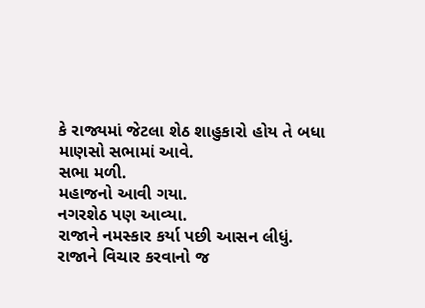કે રાજ્યમાં જેટલા શેઠ શાહુકારો હોય તે બધા માણસો સભામાં આવે.
સભા મળી.
મહાજનો આવી ગયા.
નગરશેઠ પણ આવ્યા.
રાજાને નમસ્કાર કર્યા પછી આસન લીધું.
રાજાને વિચાર કરવાનો જ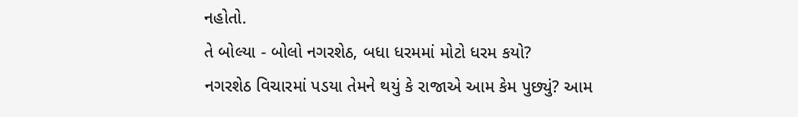નહોતો.
તે બોલ્યા - બોલો નગરશેઠ, બધા ધરમમાં મોટો ધરમ કયો?
નગરશેઠ વિચારમાં પડયા તેમને થયું કે રાજાએ આમ કેમ પુછ્યું? આમ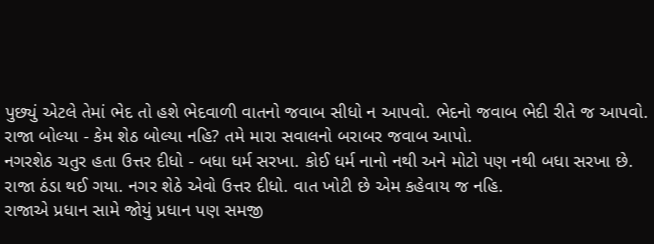પુછ્યું એટલે તેમાં ભેદ તો હશે ભેદવાળી વાતનો જવાબ સીધો ન આપવો. ભેદનો જવાબ ભેદી રીતે જ આપવો.
રાજા બોલ્યા - કેમ શેઠ બોલ્યા નહિ? તમે મારા સવાલનો બરાબર જવાબ આપો.
નગરશેઠ ચતુર હતા ઉત્તર દીધો - બધા ધર્મ સરખા. કોઈ ધર્મ નાનો નથી અને મોટો પણ નથી બધા સરખા છે.
રાજા ઠંડા થઈ ગયા. નગર શેઠે એવો ઉત્તર દીધો. વાત ખોટી છે એમ કહેવાય જ નહિ.
રાજાએ પ્રધાન સામે જોયું પ્રધાન પણ સમજી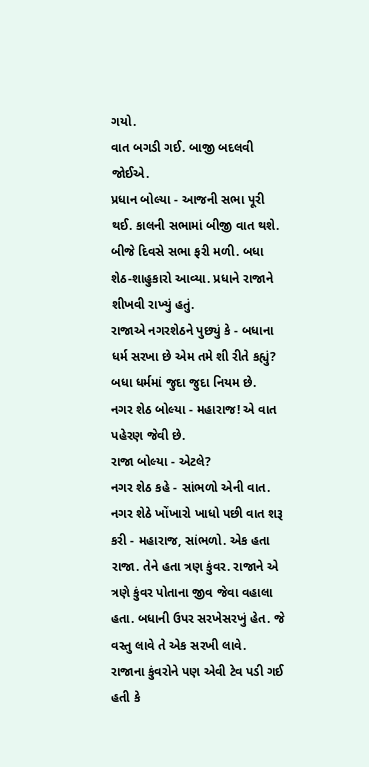ગયો.
વાત બગડી ગઈ. બાજી બદલવી જોઈએ.
પ્રધાન બોલ્યા - આજની સભા પૂરી થઈ. કાલની સભામાં બીજી વાત થશે.
બીજે દિવસે સભા ફરી મળી. બધા શેઠ-શાહુકારો આવ્યા. પ્રધાને રાજાને શીખવી રાખ્યું હતું.
રાજાએ નગરશેઠને પુછ્યું કે - બધાના ધર્મ સરખા છે એમ તમે શી રીતે કહ્યું? બધા ધર્મમાં જુદા જુદા નિયમ છે.
નગર શેઠ બોલ્યા - મહારાજ! એ વાત પહેરણ જેવી છે.
રાજા બોલ્યા - એટલે?
નગર શેઠ કહે - સાંભળો એની વાત.
નગર શેઠે ખોંખારો ખાધો પછી વાત શરૂ કરી - મહારાજ, સાંભળો. એક હતા રાજા. તેને હતા ત્રણ કુંવર. રાજાને એ ત્રણે કુંવર પોતાના જીવ જેવા વહાલા હતા. બધાની ઉપર સરખેસરખું હેત. જે વસ્તુ લાવે તે એક સરખી લાવે.
રાજાના કુંવરોને પણ એવી ટેવ પડી ગઈ હતી કે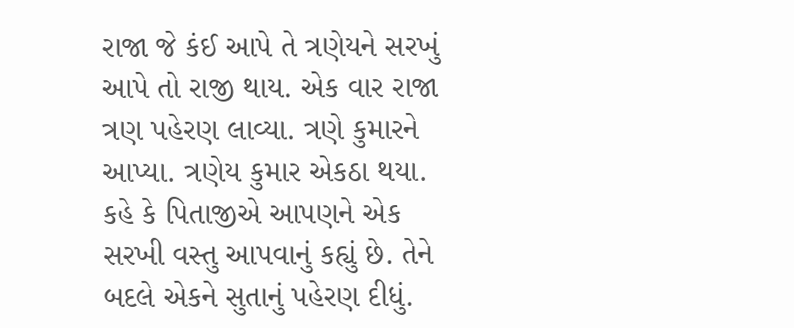રાજા જે કંઈ આપે તે ત્રણેયને સરખું આપે તો રાજી થાય. એક વાર રાજા ત્રણ પહેરણ લાવ્યા. ત્રણે કુમારને આપ્યા. ત્રણેય કુમાર એકઠા થયા. કહે કે પિતાજીએ આપણને એક સરખી વસ્તુ આપવાનું કહ્યું છે. તેને બદલે એકને સુતાનું પહેરણ દીધું.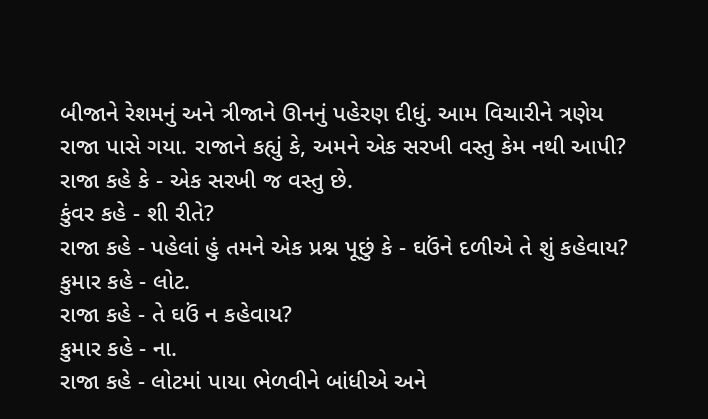બીજાને રેશમનું અને ત્રીજાને ઊનનું પહેરણ દીધું. આમ વિચારીને ત્રણેય રાજા પાસે ગયા. રાજાને કહ્યું કે, અમને એક સરખી વસ્તુ કેમ નથી આપી?
રાજા કહે કે - એક સરખી જ વસ્તુ છે.
કુંવર કહે - શી રીતે?
રાજા કહે - પહેલાં હું તમને એક પ્રશ્ન પૂછું કે - ઘઉંને દળીએ તે શું કહેવાય?
કુમાર કહે - લોટ.
રાજા કહે - તે ઘઉં ન કહેવાય?
કુમાર કહે - ના.
રાજા કહે - લોટમાં પાયા ભેળવીને બાંધીએ અને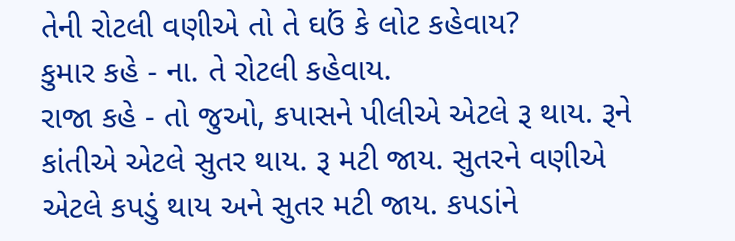તેની રોટલી વણીએ તો તે ઘઉં કે લોટ કહેવાય?
કુમાર કહે - ના. તે રોટલી કહેવાય.
રાજા કહે - તો જુઓ, કપાસને પીલીએ એટલે રૂ થાય. રૂને કાંતીએ એટલે સુતર થાય. રૂ મટી જાય. સુતરને વણીએ એટલે કપડું થાય અને સુતર મટી જાય. કપડાંને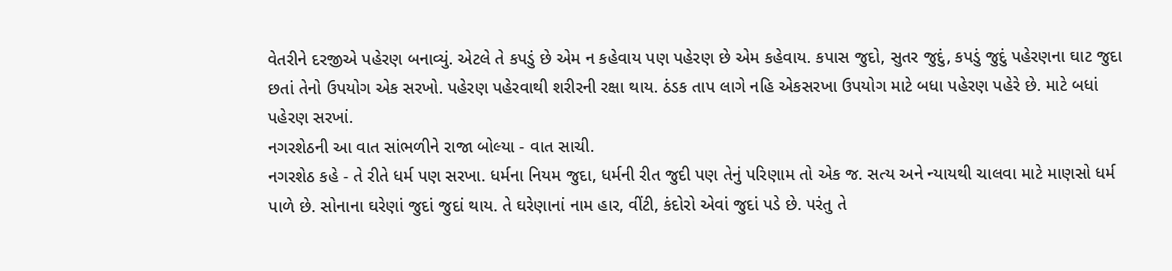વેતરીને દરજીએ પહેરણ બનાવ્યું. એટલે તે કપડું છે એમ ન કહેવાય પણ પહેરણ છે એમ કહેવાય. કપાસ જુદો, સુતર જુદું, કપડું જુદું પહેરણના ઘાટ જુદા છતાં તેનો ઉપયોગ એક સરખો. પહેરણ પહેરવાથી શરીરની રક્ષા થાય. ઠંડક તાપ લાગે નહિ એકસરખા ઉપયોગ માટે બધા પહેરણ પહેરે છે. માટે બધાં પહેરણ સરખાં.
નગરશેઠની આ વાત સાંભળીને રાજા બોલ્યા - વાત સાચી.
નગરશેઠ કહે - તે રીતે ધર્મ પણ સરખા. ધર્મના નિયમ જુદા, ધર્મની રીત જુદી પણ તેનું પરિણામ તો એક જ. સત્ય અને ન્યાયથી ચાલવા માટે માણસો ધર્મ પાળે છે. સોનાના ઘરેણાં જુદાં જુદાં થાય. તે ઘરેણાનાં નામ હાર, વીંટી, કંદોરો એવાં જુદાં પડે છે. પરંતુ તે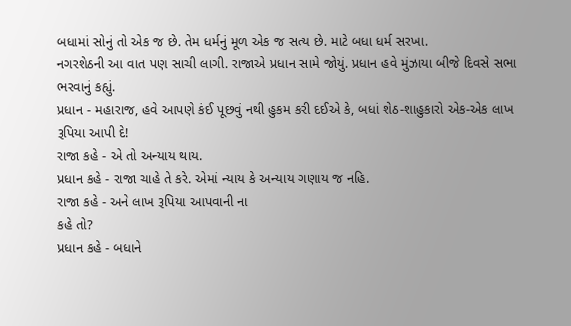બધામાં સોનું તો એક જ છે. તેમ ધર્મનું મૂળ એક જ સત્ય છે. માટે બધા ધર્મ સરખા.
નગરશેઠની આ વાત પણ સાચી લાગી. રાજાએ પ્રધાન સામે જોયું. પ્રધાન હવે મુંઝાયા બીજે દિવસે સભા ભરવાનું કહ્યું.
પ્રધાન - મહારાજ, હવે આપણે કંઈ પૂછવું નથી હુકમ કરી દઈએ કે, બધાં શેઠ-શાહુકારો એક-એક લાખ રૂપિયા આપી દે!
રાજા કહે - એ તો અન્યાય થાય.
પ્રધાન કહે - રાજા ચાહે તે કરે. એમાં ન્યાય કે અન્યાય ગણાય જ નહિ.
રાજા કહે - અને લાખ રૂપિયા આપવાની ના
કહે તો?
પ્રધાન કહે - બધાને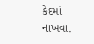કેદમાં નાખવા.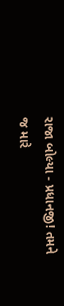રાજા બોલ્યા - પ્રધાનજી! તમને જ મારે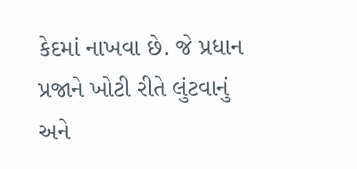કેદમાં નાખવા છે. જે પ્રધાન પ્રજાને ખોટી રીતે લુંટવાનું અને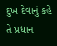દુખ દેવાનું કહે તે પ્રધાન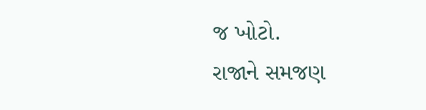જ ખોટો.
રાજાને સમજણ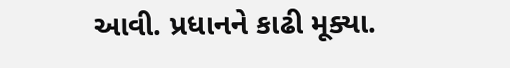આવી. પ્રધાનને કાઢી મૂક્યા.